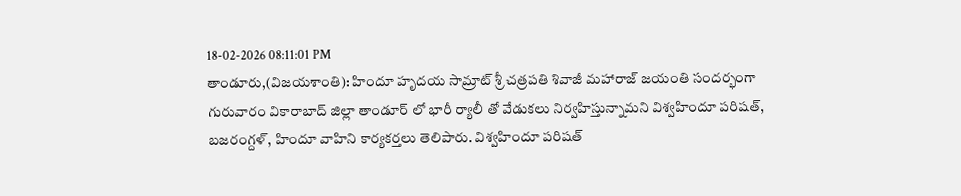18-02-2026 08:11:01 PM
తాండూరు,(విజయశాంతి): హిందూ హృదయ సామ్రాట్ శ్రీ చత్రపతి శివాజీ మహారాజ్ జయంతి సందర్భంగా గురువారం వికారాబాద్ జిల్లా తాండూర్ లో భారీ ర్యాలీ తో వేడుకలు నిర్వహిస్తున్నామని విశ్వహిందూ పరిషత్, బజరంగ్దళ్, హిందూ వాహిని కార్యకర్తలు తెలిపారు. విశ్వహిందూ పరిషత్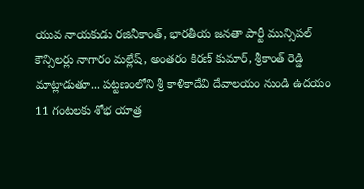యువ నాయకుడు రజినీకాంత్, భారతీయ జనతా పార్టీ మున్సిపల్ కౌన్సిలర్లు నాగారం మల్లేష్, అంతరం కిరణ్ కుమార్, శ్రీకాంత్ రెడ్డి మాట్లాడుతూ... పట్టణంలోని శ్రీ కాళికాదేవి దేవాలయం నుండి ఉదయం 11 గంటలకు శోభ యాత్ర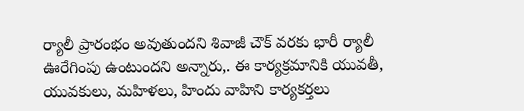ర్యాలీ ప్రారంభం అవుతుందని శివాజీ చౌక్ వరకు భారీ ర్యాలీ ఊరేగింపు ఉంటుందని అన్నారు,. ఈ కార్యక్రమానికి యువతీ, యువకులు, మహిళలు, హిందు వాహిని కార్యకర్తలు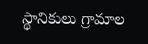స్థానికులు గ్రామాల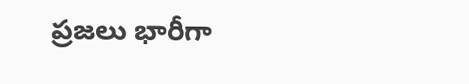ప్రజలు భారీగా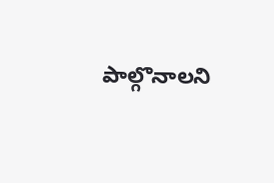పాల్గొనాలని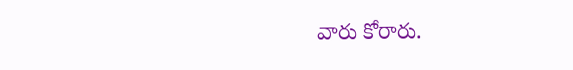వారు కోరారు.